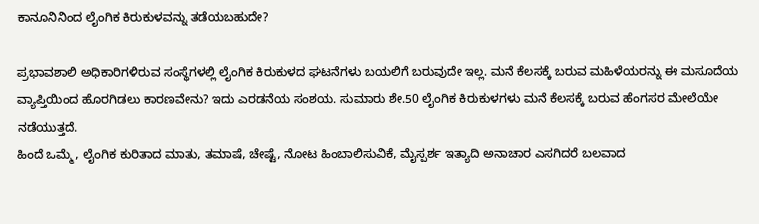ಕಾನೂನಿನಿಂದ ಲೈಂಗಿಕ ಕಿರುಕುಳವನ್ನು ತಡೆಯಬಹುದೇ?

ಪ್ರಭಾವಶಾಲಿ ಅಧಿಕಾರಿಗಳಿರುವ ಸಂಸ್ಥೆಗಳಲ್ಲಿ ಲೈಂಗಿಕ ಕಿರುಕುಳದ ಘಟನೆಗಳು ಬಯಲಿಗೆ ಬರುವುದೇ ಇಲ್ಲ. ಮನೆ ಕೆಲಸಕ್ಕೆ ಬರುವ ಮಹಿಳೆಯರನ್ನು ಈ ಮಸೂದೆಯ ವ್ಯಾಪ್ತಿಯಿಂದ ಹೊರಗಿಡಲು ಕಾರಣವೇನು? ಇದು ಎರಡನೆಯ ಸಂಶಯ. ಸುಮಾರು ಶೇ.50 ಲೈಂಗಿಕ ಕಿರುಕುಳಗಳು ಮನೆ ಕೆಲಸಕ್ಕೆ ಬರುವ ಹೆಂಗಸರ ಮೇಲೆಯೇ ನಡೆಯುತ್ತದೆ.
ಹಿಂದೆ ಒಮ್ಮೆ, ಲೈಂಗಿಕ ಕುರಿತಾದ ಮಾತು, ತಮಾಷೆ, ಚೇಷ್ಟೆ, ನೋಟ ಹಿಂಬಾಲಿಸುವಿಕೆ, ಮೈಸ್ಪರ್ಶ ಇತ್ಯಾದಿ ಅನಾಚಾರ ಎಸಗಿದರೆ ಬಲವಾದ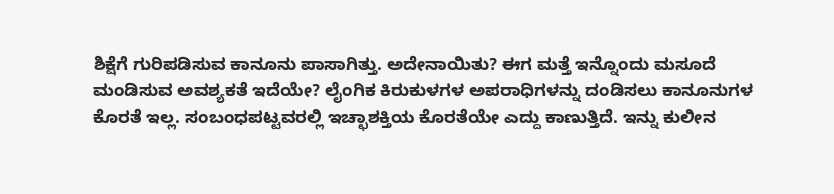ಶಿಕ್ಷೆಗೆ ಗುರಿಪಡಿಸುವ ಕಾನೂನು ಪಾಸಾಗಿತ್ತು. ಅದೇನಾಯಿತು? ಈಗ ಮತ್ತೆ ಇನ್ನೊಂದು ಮಸೂದೆ ಮಂಡಿಸುವ ಅವಶ್ಯಕತೆ ಇದೆಯೇ? ಲೈಂಗಿಕ ಕಿರುಕುಳಗಳ ಅಪರಾಧಿಗಳನ್ನು ದಂಡಿಸಲು ಕಾನೂನುಗಳ ಕೊರತೆ ಇಲ್ಲ. ಸಂಬಂಧಪಟ್ಟವರಲ್ಲಿ ಇಚ್ಛಾಶಕ್ತಿಯ ಕೊರತೆಯೇ ಎದ್ದು ಕಾಣುತ್ತಿದೆ. ಇನ್ನು ಕುಲೀನ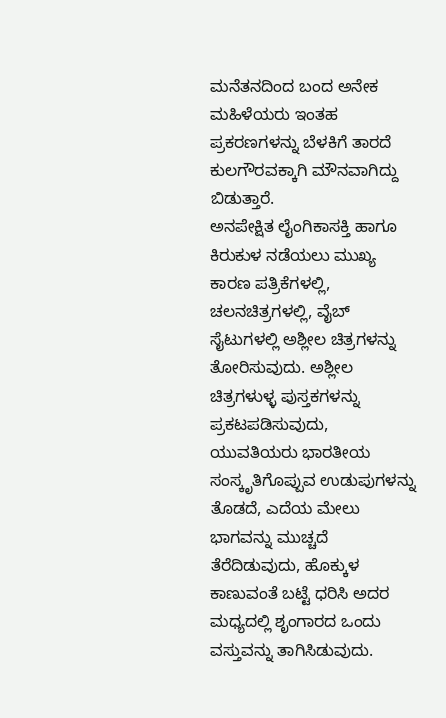ಮನೆತನದಿಂದ ಬಂದ ಅನೇಕ ಮಹಿಳೆಯರು ಇಂತಹ ಪ್ರಕರಣಗಳನ್ನು ಬೆಳಕಿಗೆ ತಾರದೆ ಕುಲಗೌರವಕ್ಕಾಗಿ ಮೌನವಾಗಿದ್ದು ಬಿಡುತ್ತಾರೆ.
ಅನಪೇಕ್ಷಿತ ಲೈಂಗಿಕಾಸಕ್ತಿ ಹಾಗೂ ಕಿರುಕುಳ ನಡೆಯಲು ಮುಖ್ಯ ಕಾರಣ ಪತ್ರಿಕೆಗಳಲ್ಲಿ, ಚಲನಚಿತ್ರಗಳಲ್ಲಿ, ವೈಬ್ ಸೈಟುಗಳಲ್ಲಿ ಅಶ್ಲೀಲ ಚಿತ್ರಗಳನ್ನು ತೋರಿಸುವುದು. ಅಶ್ಲೀಲ ಚಿತ್ರಗಳುಳ್ಳ ಪುಸ್ತಕಗಳನ್ನು ಪ್ರಕಟಪಡಿಸುವುದು, ಯುವತಿಯರು ಭಾರತೀಯ ಸಂಸ್ಕೃತಿಗೊಪ್ಪುವ ಉಡುಪುಗಳನ್ನು ತೊಡದೆ, ಎದೆಯ ಮೇಲು ಭಾಗವನ್ನು ಮುಚ್ಚದೆ ತೆರೆದಿಡುವುದು, ಹೊಕ್ಕುಳ ಕಾಣುವಂತೆ ಬಟ್ಟೆ ಧರಿಸಿ ಅದರ ಮಧ್ಯದಲ್ಲಿ ಶೃಂಗಾರದ ಒಂದು ವಸ್ತುವನ್ನು ತಾಗಿಸಿಡುವುದು.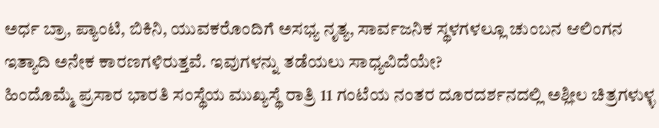ಅರ್ಧ ಬ್ರಾ, ಪ್ಯಾಂಟಿ, ಬಿಕಿನಿ, ಯುವಕರೊಂದಿಗೆ ಅಸಭ್ಯ ನೃತ್ಯ, ಸಾರ್ವಜನಿಕ ಸ್ಥಳಗಳಲ್ಲೂ ಚುಂಬನ ಆಲಿಂಗನ ಇತ್ಯಾದಿ ಅನೇಕ ಕಾರಣಗಳಿರುತ್ತವೆ. ಇವುಗಳನ್ನು ತಡೆಯಲು ಸಾಧ್ಯವಿದೆಯೇ?
ಹಿಂದೊಮ್ಮೆ ಪ್ರಸಾರ ಭಾರತಿ ಸಂಸ್ಥೆಯ ಮುಖ್ಯಸ್ಥೆ ರಾತ್ರಿ 11 ಗಂಟೆಯ ನಂತರ ದೂರದರ್ಶನದಲ್ಲಿ ಅಶ್ಲೀಲ ಚಿತ್ರಗಳುಳ್ಳ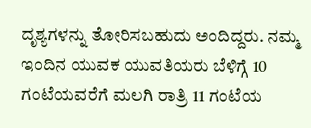ದೃಶ್ಯಗಳನ್ನು ತೋರಿಸಬಹುದು ಅಂದಿದ್ದರು. ನಮ್ಮ ಇಂದಿನ ಯುವಕ ಯುವತಿಯರು ಬೆಳಿಗ್ಗೆ 10 ಗಂಟೆಯವರೆಗೆ ಮಲಗಿ ರಾತ್ರಿ 11 ಗಂಟೆಯ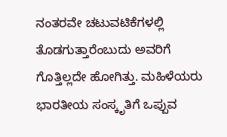ನಂತರವೇ ಚಟುವಟಿಕೆಗಳಲ್ಲಿ ತೊಡಗುತ್ತಾರೆಂಬುದು ಅವರಿಗೆ ಗೊತ್ತಿಲ್ಲದೇ ಹೋಗಿತ್ತು. ಮಹಿಳೆಯರು ಭಾರತೀಯ ಸಂಸ್ಕೃತಿಗೆ ಒಪ್ಪುವ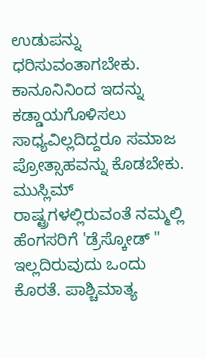ಉಡುಪನ್ನು ಧರಿಸುವಂತಾಗಬೇಕು.
ಕಾನೂನಿನಿಂದ ಇದನ್ನು ಕಡ್ಡಾಯಗೊಳಿಸಲು ಸಾಧ್ಯವಿಲ್ಲದಿದ್ದರೂ ಸಮಾಜ ಪ್ರೋತ್ಸಾಹವನ್ನು ಕೊಡಬೇಕು. ಮುಸ್ಲಿಮ್ ರಾಷ್ಟ್ರಗಳಲ್ಲಿರುವಂತೆ ನಮ್ಮಲ್ಲಿ ಹೆಂಗಸರಿಗೆ 'ಡ್ರೆಸ್ಕೋಡ್ " ಇಲ್ಲದಿರುವುದು ಒಂದು ಕೊರತೆ. ಪಾಶ್ಚಿಮಾತ್ಯ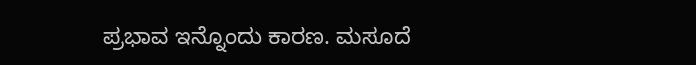ಪ್ರಭಾವ ಇನ್ನೊಂದು ಕಾರಣ. ಮಸೂದೆ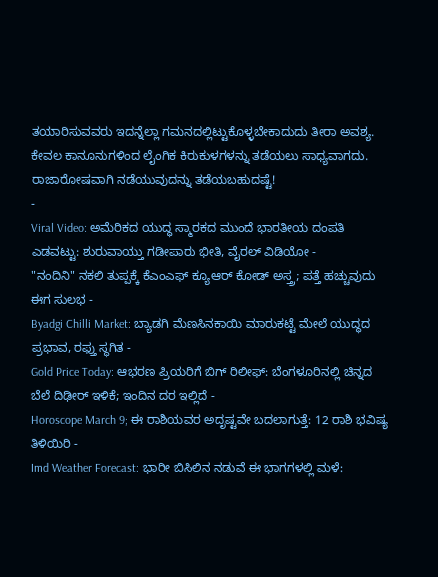ತಯಾರಿಸುವವರು ಇದನ್ನೆಲ್ಲಾ ಗಮನದಲ್ಲಿಟ್ಟುಕೊಳ್ಳಬೇಕಾದುದು ತೀರಾ ಅವಶ್ಯ. ಕೇವಲ ಕಾನೂನುಗಳಿಂದ ಲೈಂಗಿಕ ಕಿರುಕುಳಗಳನ್ನು ತಡೆಯಲು ಸಾಧ್ಯವಾಗದು. ರಾಜಾರೋಷವಾಗಿ ನಡೆಯುವುದನ್ನು ತಡೆಯಬಹುದಷ್ಟೆ!
-
Viral Video: ಅಮೆರಿಕದ ಯುದ್ಧ ಸ್ಮಾರಕದ ಮುಂದೆ ಭಾರತೀಯ ದಂಪತಿ ಎಡವಟ್ಟು: ಶುರುವಾಯ್ತು ಗಡೀಪಾರು ಭೀತಿ, ವೈರಲ್ ವಿಡಿಯೋ -
"ನಂದಿನಿ" ನಕಲಿ ತುಪ್ಪಕ್ಕೆ ಕೆಎಂಎಫ್ ಕ್ಯೂಆರ್ ಕೋಡ್ ಅಸ್ತ್ರ; ಪತ್ತೆ ಹಚ್ಚುವುದು ಈಗ ಸುಲಭ -
Byadgi Chilli Market: ಬ್ಯಾಡಗಿ ಮೆಣಸಿನಕಾಯಿ ಮಾರುಕಟ್ಟೆ ಮೇಲೆ ಯುದ್ಧದ ಪ್ರಭಾವ, ರಫ್ತು ಸ್ಥಗಿತ -
Gold Price Today: ಆಭರಣ ಪ್ರಿಯರಿಗೆ ಬಿಗ್ ರಿಲೀಫ್: ಬೆಂಗಳೂರಿನಲ್ಲಿ ಚಿನ್ನದ ಬೆಲೆ ದಿಢೀರ್ ಇಳಿಕೆ; ಇಂದಿನ ದರ ಇಲ್ಲಿದೆ -
Horoscope March 9; ಈ ರಾಶಿಯವರ ಅದೃಷ್ಟವೇ ಬದಲಾಗುತ್ತೆ: 12 ರಾಶಿ ಭವಿಷ್ಯ ತಿಳಿಯಿರಿ -
Imd Weather Forecast: ಭಾರೀ ಬಿಸಿಲಿನ ನಡುವೆ ಈ ಭಾಗಗಳಲ್ಲಿ ಮಳೆ: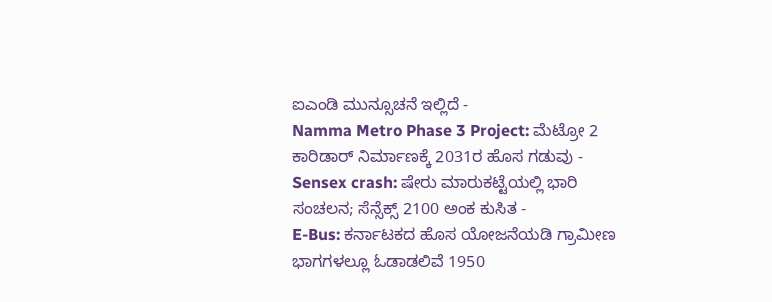ಐಎಂಡಿ ಮುನ್ಸೂಚನೆ ಇಲ್ಲಿದೆ -
Namma Metro Phase 3 Project: ಮೆಟ್ರೋ 2 ಕಾರಿಡಾರ್ ನಿರ್ಮಾಣಕ್ಕೆ 2031ರ ಹೊಸ ಗಡುವು -
Sensex crash: ಷೇರು ಮಾರುಕಟ್ಟೆಯಲ್ಲಿ ಭಾರಿ ಸಂಚಲನ; ಸೆನ್ಸೆಕ್ಸ್ 2100 ಅಂಕ ಕುಸಿತ -
E-Bus: ಕರ್ನಾಟಕದ ಹೊಸ ಯೋಜನೆಯಡಿ ಗ್ರಾಮೀಣ ಭಾಗಗಳಲ್ಲೂ ಓಡಾಡಲಿವೆ 1950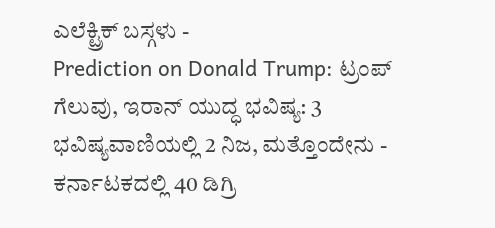ಎಲೆಕ್ಟ್ರಿಕ್ ಬಸ್ಗಳು -
Prediction on Donald Trump: ಟ್ರಂಪ್ ಗೆಲುವು, ಇರಾನ್ ಯುದ್ಧ ಭವಿಷ್ಯ: 3 ಭವಿಷ್ಯವಾಣಿಯಲ್ಲಿ 2 ನಿಜ, ಮತ್ತೊಂದೇನು -
ಕರ್ನಾಟಕದಲ್ಲಿ 40 ಡಿಗ್ರಿ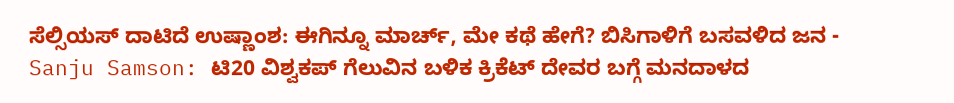ಸೆಲ್ಸಿಯಸ್ ದಾಟಿದೆ ಉಷ್ಣಾಂಶ: ಈಗಿನ್ನೂ ಮಾರ್ಚ್, ಮೇ ಕಥೆ ಹೇಗೆ? ಬಿಸಿಗಾಳಿಗೆ ಬಸವಳಿದ ಜನ -
Sanju Samson: ಟಿ20 ವಿಶ್ವಕಪ್ ಗೆಲುವಿನ ಬಳಿಕ ಕ್ರಿಕೆಟ್ ದೇವರ ಬಗ್ಗೆ ಮನದಾಳದ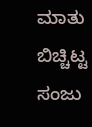ಮಾತು ಬಿಚ್ಚಿಟ್ಟ ಸಂಜು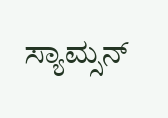ಸ್ಯಾಮ್ಸನ್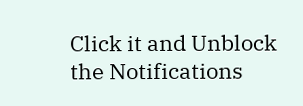Click it and Unblock the Notifications